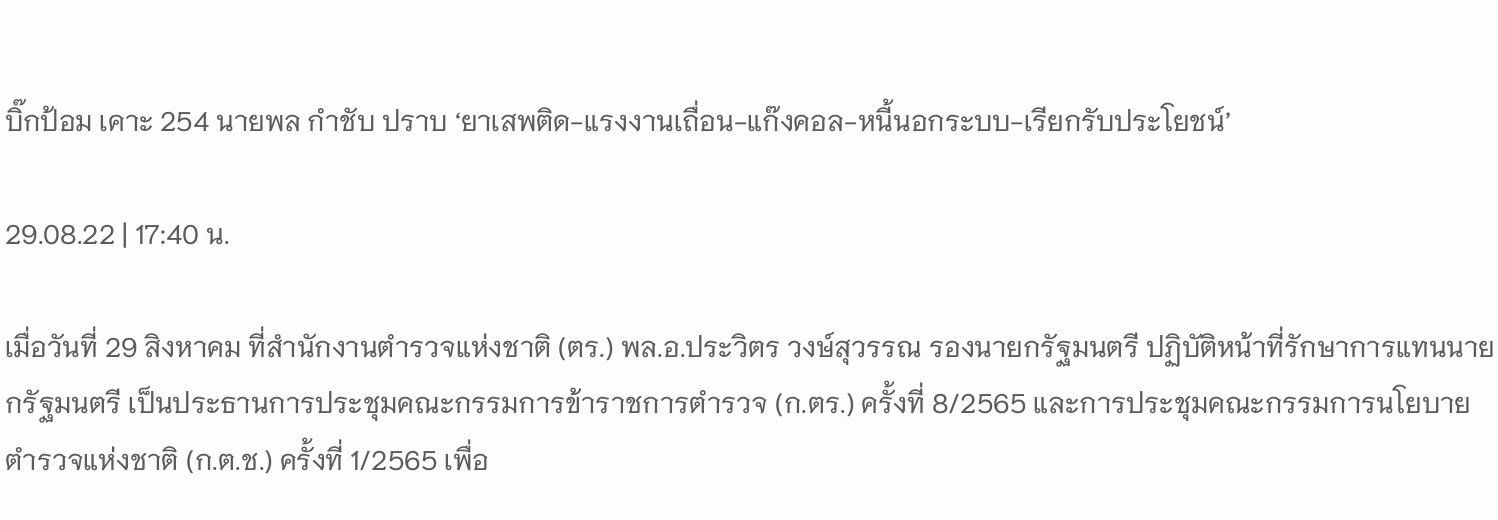บิ๊กป้อม เคาะ 254 นายพล กำชับ ปราบ ‘ยาเสพติด-แรงงานเถื่อน-แก๊งคอล-หนี้นอกระบบ-เรียกรับประโยชน์’

29.08.22 | 17:40 น.

เมื่อวันที่ 29 สิงหาคม ที่สำนักงานตำรวจแห่งชาติ (ตร.) พล.อ.ประวิตร วงษ์สุวรรณ รองนายกรัฐมนตรี ปฏิบัติหน้าที่รักษาการแทนนายกรัฐมนตรี เป็นประธานการประชุมคณะกรรมการข้าราชการตำรวจ (ก.ตร.) ครั้งที่ 8/2565 และการประชุมคณะกรรมการนโยบายตำรวจแห่งชาติ (ก.ต.ช.) ครั้งที่ 1/2565 เพื่อ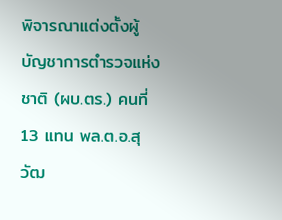พิจารณาแต่งตั้งผู้บัญชาการตำรวจแห่งชาติ (ผบ.ตร.) คนที่ 13 แทน พล.ต.อ.สุวัฒ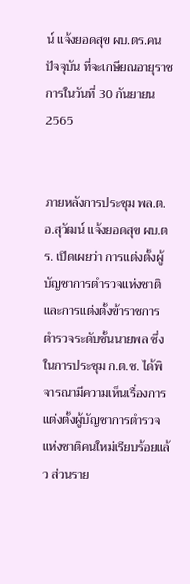น์ แจ้งยอดสุข ผบ.ตร.คนปัจจุบัน ที่จะเกษียณอายุราชการในวันที่ 30 กันยายน 2565


ภายหลังการประชุม พล.ต.อ.สุวัฒน์ แจ้งยอดสุข ผบ.ตร. เปิดเผยว่า การแต่งตั้งผู้บัญชาการตำรวจแห่งชาติ และการแต่งตั้งข้าราชการตำรวจระดับชั้นนายพล ซึ่งในการประชุม ก.ต.ช. ได้พิจารณามีความเห็นเรื่องการแต่งตั้งผู้บัญชาการตำรวจแห่งชาติคนใหม่เรียบร้อยแล้ว ส่วนราย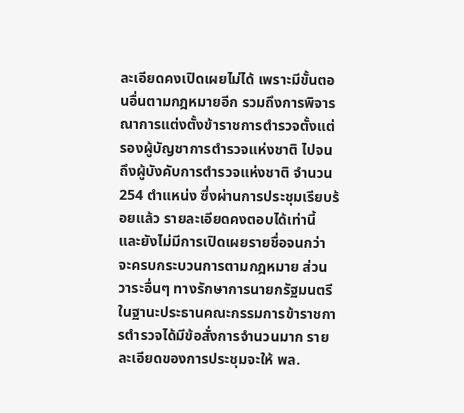ละเอียดคงเปิดเผยไม่ได้ เพราะมีขั้นตอนอื่นตามกฎหมายอีก รวมถึงการพิจารณาการแต่งตั้งข้าราชการตำรวจตั้งแต่รองผู้บัญชาการตำรวจแห่งชาติ ไปจนถึงผู้บังคับการตำรวจแห่งชาติ จำนวน 254 ตำแหน่ง ซึ่งผ่านการประชุมเรียบร้อยแล้ว รายละเอียดคงตอบได้เท่านี้ และยังไม่มีการเปิดเผยรายชื่อจนกว่าจะครบกระบวนการตามกฎหมาย ส่วนวาระอื่นๆ ทางรักษาการนายกรัฐมนตรีในฐานะประธานคณะกรรมการข้าราชการตำรวจได้มีข้อสั่งการจำนวนมาก รายละเอียดของการประชุมจะให้ พล.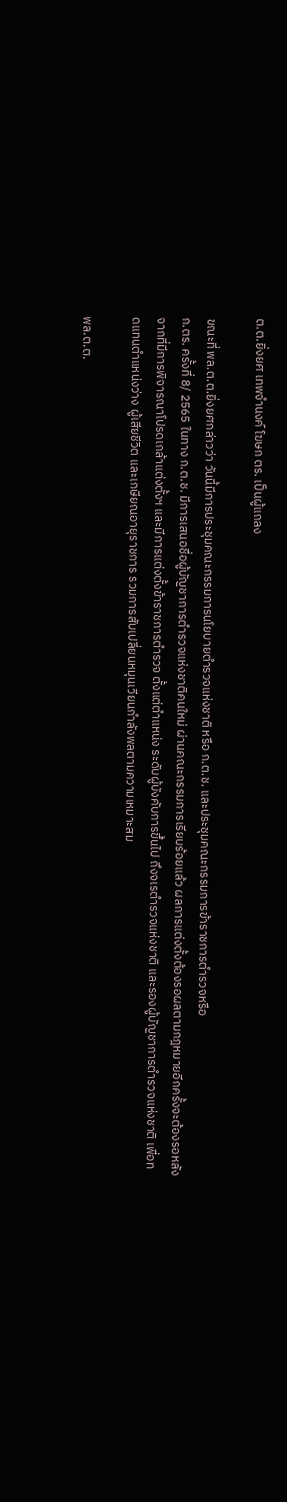ต.ต.ยิ่งยศ เทพจำนงค์ โฆษก ตร. เป็นผู้แถลง

ขณะที่ พล.ต.ต.ยิ่งยศกล่าวว่า วันนี้มีการประชุมคณะกรรมการนโยบายตำรวจแห่งชาติ หรือ ก.ต.ช. และประชุมคณะกรรมการข้าราชการตำรวจหรือ
ก.ตร. ครั้งที่ 8/ 2565 ในทาง ก.ต.ช. มีการเสนอชื่อผู้บัญชาการตำรวจแห่งชาติคนใหม่ ผ่านคณะกรรมการเรียบร้อยแล้ว ผลการแต่งตั้งต้องรอผลตามกฎหมายอีกครั้งจะต้องรอหลังจากที่มีการพิจารณาโปรดเกล้าแต่งตั้งฯ และมีการแต่งตั้งข้าราชการตำรวจ ตั้งแต่ตำแหน่ง ระดับผู้บังคับการขึ้นไป ถึงจเรตำรวจแห่งชาติ และรองผู้บัญชาการตำรวจแห่งชาติ เพื่อทดแทนตำแหน่งว่าง ผู้เสียชีวิต และเกษียณอายุราชการ รวมการสับเปลี่ยนหมุนเวียนกำลังพลตามความเหมาะสม

พล.ต.ต.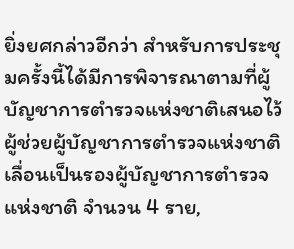ยิ่งยศกล่าวอีกว่า สำหรับการประชุมครั้งนี้ได้มีการพิจารณาตามที่ผู้บัญชาการตำรวจแห่งชาติเสนอไว้ ผู้ช่วยผู้บัญชาการตำรวจแห่งชาติเลื่อนเป็นรองผู้บัญชาการตำรวจแห่งชาติ จำนวน 4 ราย,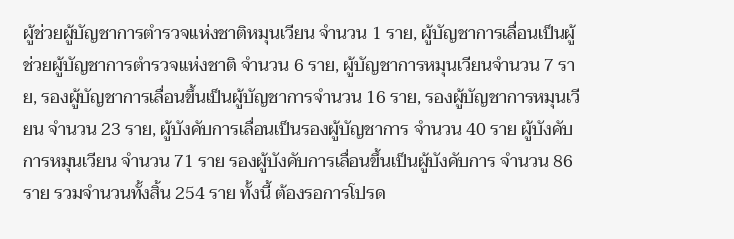ผู้ช่วยผู้บัญชาการตำรวจแห่งชาติหมุนเวียน จำนวน 1 ราย, ผู้บัญชาการเลื่อนเป็นผู้ช่วยผู้บัญชาการตำรวจแห่งชาติ จำนวน 6 ราย, ผู้บัญชาการหมุนเวียนจำนวน 7 ราย, รองผู้บัญชาการเลื่อนขึ้นเป็นผู้บัญชาการจำนวน 16 ราย, รองผู้บัญชาการหมุนเวียน จำนวน 23 ราย, ผู้บังคับการเลื่อนเป็นรองผู้บัญชาการ จำนวน 40 ราย ผู้บังคับการหมุนเวียน จำนวน 71 ราย รองผู้บังคับการเลื่อนขึ้นเป็นผู้บังคับการ จำนวน 86 ราย รวมจำนวนทั้งสิ้น 254 ราย ทั้งนี้ ต้องรอการโปรด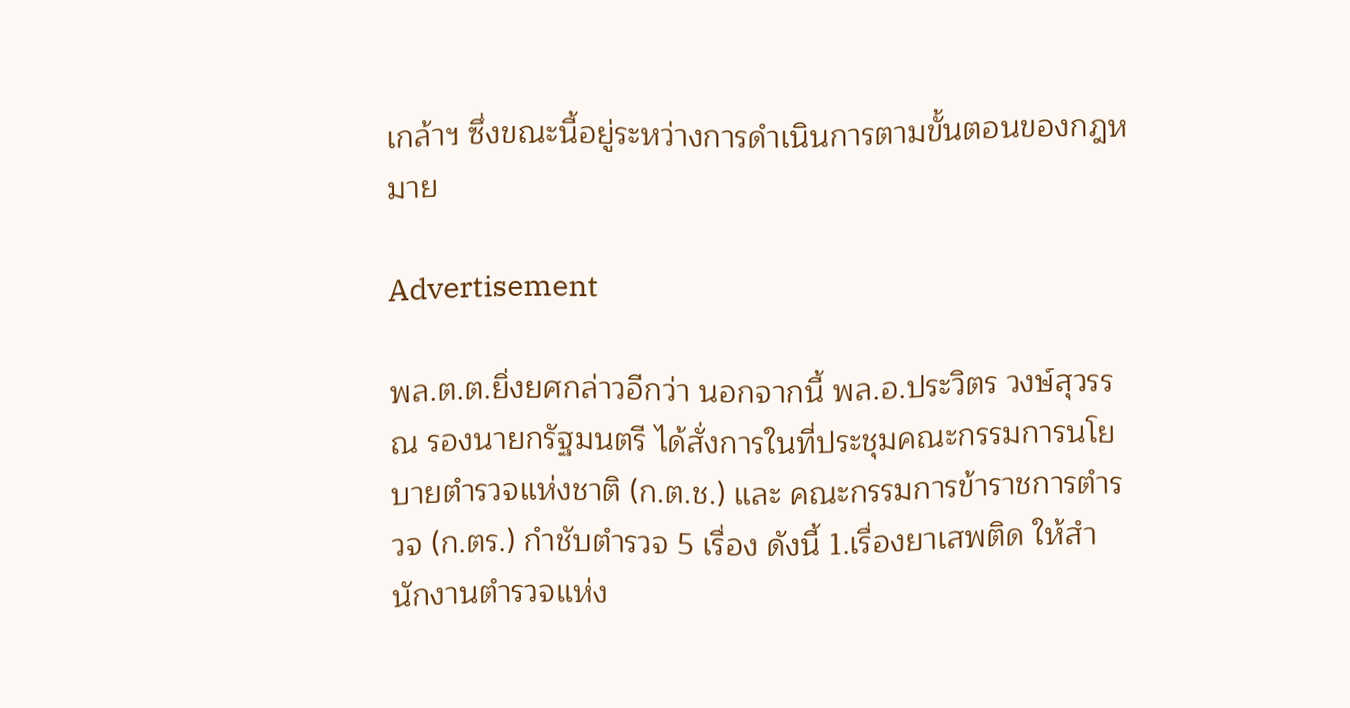เกล้าฯ ซึ่งขณะนี้อยู่ระหว่างการดำเนินการตามขั้นตอนของกฎหมาย

Advertisement

พล.ต.ต.ยิ่งยศกล่าวอีกว่า นอกจากนี้ พล.อ.ประวิตร วงษ์สุวรรณ รองนายกรัฐมนตรี ได้สั่งการในที่ประชุมคณะกรรมการนโยบายตำรวจแห่งชาติ (ก.ต.ช.) และ คณะกรรมการข้าราชการตำรวจ (ก.ตร.) กำชับตำรวจ 5 เรื่อง ดังนี้ 1.เรื่องยาเสพติด ให้สำนักงานตำรวจแห่ง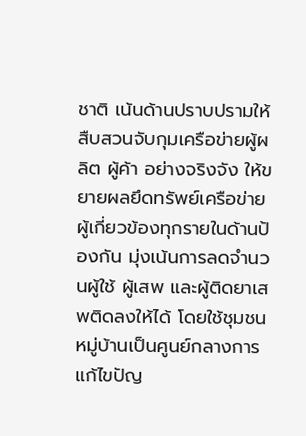ชาติ เน้นด้านปราบปรามให้สืบสวนจับกุมเครือข่ายผู้ผลิต ผู้ค้า อย่างจริงจัง ให้ขยายผลยึดทรัพย์เครือข่ายผู้เกี่ยวข้องทุกรายในด้านป้องกัน มุ่งเน้นการลดจำนวนผู้ใช้ ผู้เสพ และผู้ติดยาเสพติดลงให้ได้ โดยใช้ชุมชนหมู่บ้านเป็นศูนย์กลางการแก้ไขปัญ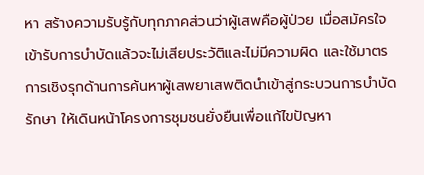หา สร้างความรับรู้กับทุกภาคส่วนว่าผู้เสพคือผู้ป่วย เมื่อสมัครใจเข้ารับการบำบัดแล้วจะไม่เสียประวัติและไม่มีความผิด และใช้มาตรการเชิงรุกด้านการค้นหาผู้เสพยาเสพติดนำเข้าสู่กระบวนการบำบัดรักษา ให้เดินหน้าโครงการชุมชนยั่งยืนเพื่อแก้ไขปัญหา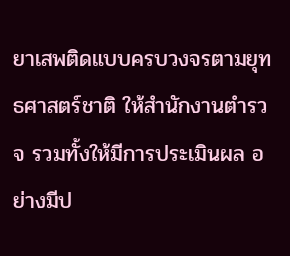ยาเสพติดแบบครบวงจรตามยุทธศาสตร์ชาติ ให้สำนักงานตำรวจ รวมทั้งให้มีการประเมินผล อย่างมีป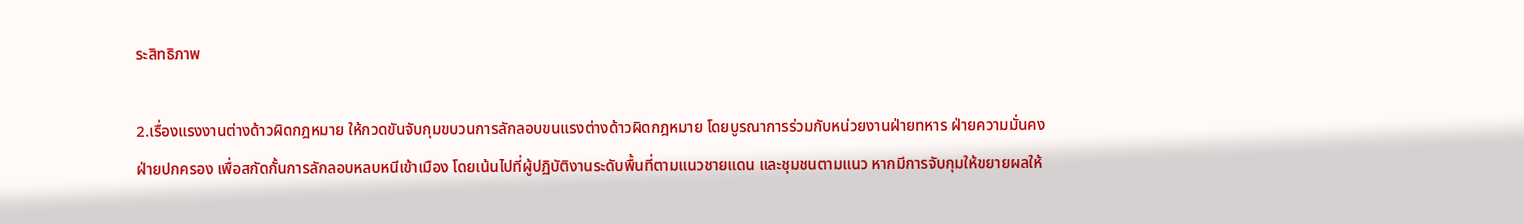ระสิทธิภาพ

2.เรื่องแรงงานต่างด้าวผิดกฎหมาย ให้กวดขันจับกุมขบวนการลักลอบขนแรงต่างด้าวผิดกฎหมาย โดยบูรณาการร่วมกับหน่วยงานฝ่ายทหาร ฝ่ายความมั่นคง ฝ่ายปกครอง เพื่อสกัดกั้นการลักลอบหลบหนีเข้าเมือง โดยเน้นไปที่ผู้ปฏิบัติงานระดับพื้นที่ตามแนวชายแดน และชุมชนตามแนว หากมีการจับกุมให้ขยายผลให้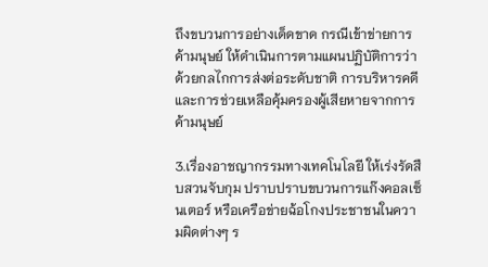ถึงขบวนการอย่างเด็ดขาด กรณีเข้าข่ายการค้ามนุษย์ ให้ดำเนินการตามแผนปฏิบัติการว่าด้วยกลไกการส่งต่อระดับชาติ การบริหารคดี และการช่วยเหลือคุ้มครองผู้เสียหายจากการค้ามนุษย์

3.เรื่องอาชญากรรมทางเทคโนโลยี ให้เร่งรัดสืบสวนจับกุม ปราบปราบขบวนการแก๊งคอลเซ็นเตอร์ หรือเครือข่ายฉ้อโกงประชาชนในความผิดต่างๆ ร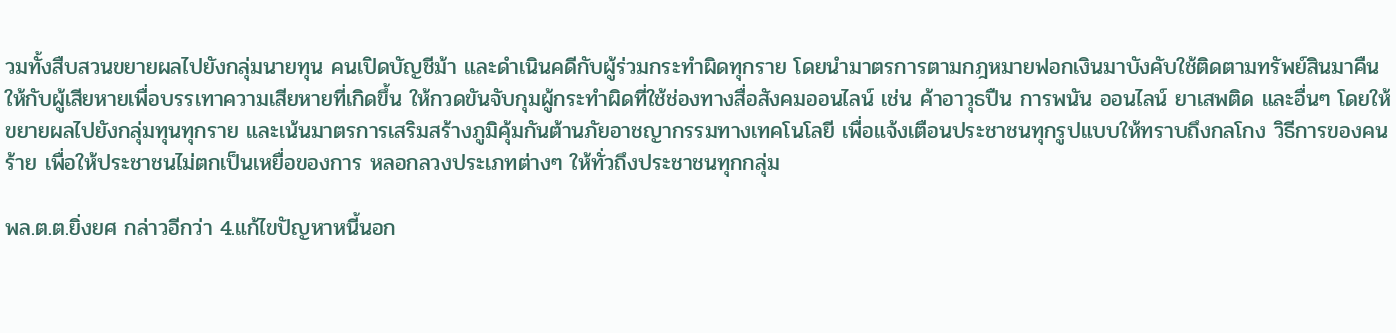วมทั้งสืบสวนขยายผลไปยังกลุ่มนายทุน คนเปิดบัญชีม้า และดำเนินคดีกับผู้ร่วมกระทำผิดทุกราย โดยนำมาตรการตามกฎหมายฟอกเงินมาบังคับใช้ติดตามทรัพย์สินมาคืนให้กับผู้เสียหายเพื่อบรรเทาความเสียหายที่เกิดขึ้น ให้กวดขันจับกุมผู้กระทำผิดที่ใช้ช่องทางสื่อสังคมออนไลน์ เช่น ค้าอาวุธปืน การพนัน ออนไลน์ ยาเสพติด และอื่นๆ โดยให้ขยายผลไปยังกลุ่มทุนทุกราย และเน้นมาตรการเสริมสร้างภูมิคุ้มกันต้านภัยอาชญากรรมทางเทคโนโลยี เพื่อแจ้งเตือนประชาชนทุกรูปแบบให้ทราบถึงกลโกง วิธีการของคนร้าย เพื่อให้ประชาชนไม่ตกเป็นเหยื่อของการ หลอกลวงประเภทต่างๆ ให้ทั่วถึงประชาชนทุกกลุ่ม

พล.ต.ต.ยิ่งยศ กล่าวอีกว่า 4.แก้ไขปัญหาหนี้นอก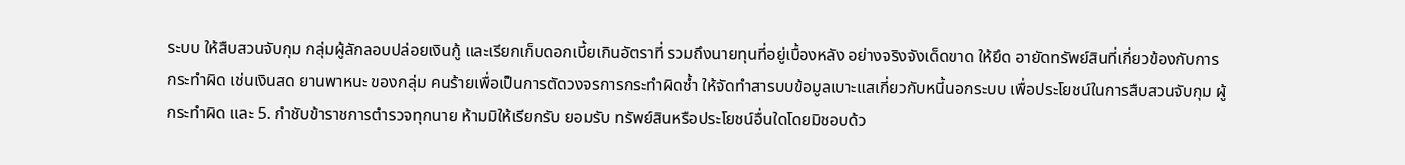ระบบ ให้สืบสวนจับกุม กลุ่มผู้ลักลอบปล่อยเงินกู้ และเรียกเก็บดอกเบี้ยเกินอัตราที่ รวมถึงนายทุนที่อยู่เบื้องหลัง อย่างจริงจังเด็ดขาด ให้ยึด อายัดทรัพย์สินที่เกี่ยวข้องกับการกระทำผิด เช่นเงินสด ยานพาหนะ ของกลุ่ม คนร้ายเพื่อเป็นการตัดวงจรการกระทำผิดซ้ำ ให้จัดทำสารบบข้อมูลเบาะแสเกี่ยวกับหนี้นอกระบบ เพื่อประโยชน์ในการสืบสวนจับกุม ผู้กระทำผิด และ 5. กำชับข้าราชการตำรวจทุกนาย ห้ามมิให้เรียกรับ ยอมรับ ทรัพย์สินหรือประโยชน์อื่นใดโดยมิชอบด้ว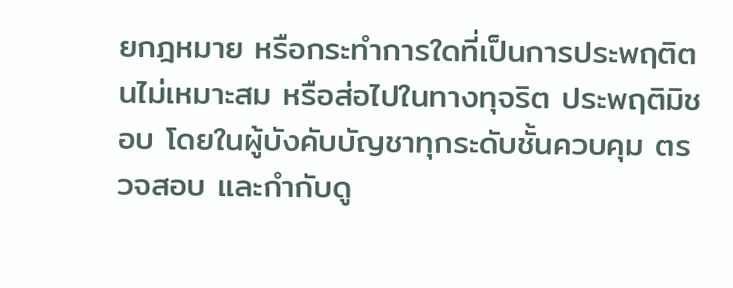ยกฎหมาย หรือกระทำการใดที่เป็นการประพฤติตนไม่เหมาะสม หรือส่อไปในทางทุจริต ประพฤติมิชอบ โดยในผู้บังคับบัญชาทุกระดับชั้นควบคุม ตรวจสอบ และกำกับดู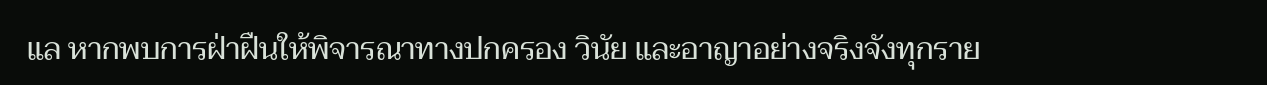แล หากพบการฝ่าฝืนให้พิจารณาทางปกครอง วินัย และอาญาอย่างจริงจังทุกราย